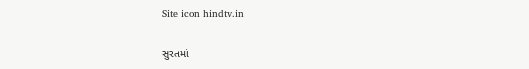Site icon hindtv.in

સુરતમાં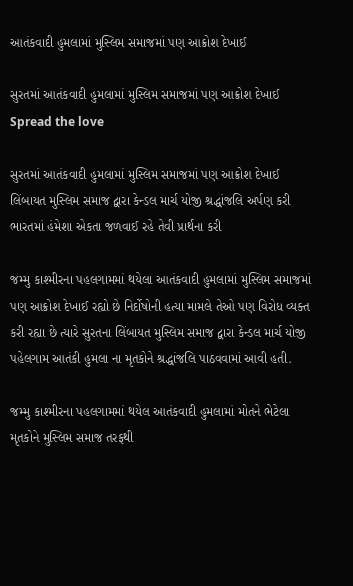આતંકવાદી હુમલામાં મુસ્લિમ સમાજમાં પણ આક્રોશ દેખાઈ

સુરતમાં આતંકવાદી હુમલામાં મુસ્લિમ સમાજમાં પણ આક્રોશ દેખાઈ
Spread the love

સુરતમાં આતંકવાદી હુમલામાં મુસ્લિમ સમાજમાં પણ આક્રોશ દેખાઈ
લિંબાયત મુસ્લિમ સમાજ દ્વારા કેન્ડલ માર્ચ યોજી શ્રદ્ધાંજલિ અર્પણ કરી
ભારતમાં હંમેશા એકતા જળવાઈ રહે તેવી પ્રાર્થના કરી

જમ્મુ કાશ્મીરના પહલગામમાં થયેલા આતંકવાદી હુમલામાં મુસ્લિમ સમાજમાં પણ આક્રોશ દેખાઈ રહ્યો છે નિર્દોષોની હત્યા મામલે તેઓ પણ વિરોધ વ્યક્ત કરી રહ્યા છે ત્યારે સુરતના લિંબાયત મુસ્લિમ સમાજ દ્વારા કેન્ડલ માર્ચ યોજી પહેલગામ આતંકી હુમલા ના મૃતકોને શ્રદ્ધાંજલિ પાઠવવામાં આવી હતી.

જમ્મુ કાશ્મીરના પહલગામમાં થયેલ આતંકવાદી હુમલામાં મોતને ભેટેલા મૃતકોને મુસ્લિમ સમાજ તરફથી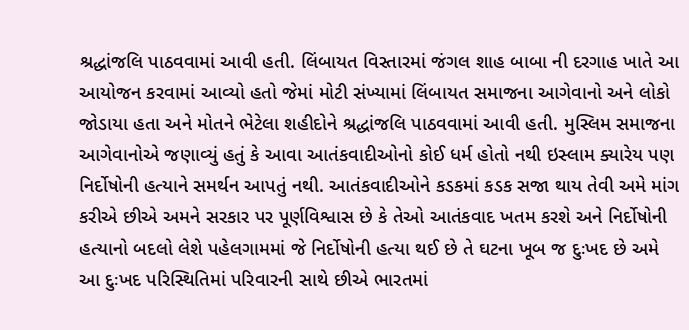શ્રદ્ધાંજલિ પાઠવવામાં આવી હતી. લિંબાયત વિસ્તારમાં જંગલ શાહ બાબા ની દરગાહ ખાતે આ આયોજન કરવામાં આવ્યો હતો જેમાં મોટી સંખ્યામાં લિંબાયત સમાજના આગેવાનો અને લોકો જોડાયા હતા અને મોતને ભેટેલા શહીદોને શ્રદ્ધાંજલિ પાઠવવામાં આવી હતી. મુસ્લિમ સમાજના આગેવાનોએ જણાવ્યું હતું કે આવા આતંકવાદીઓનો કોઈ ધર્મ હોતો નથી ઇસ્લામ ક્યારેય પણ નિર્દોષોની હત્યાને સમર્થન આપતું નથી. આતંકવાદીઓને કડકમાં કડક સજા થાય તેવી અમે માંગ કરીએ છીએ અમને સરકાર પર પૂર્ણવિશ્વાસ છે કે તેઓ આતંકવાદ ખતમ કરશે અને નિર્દોષોની હત્યાનો બદલો લેશે પહેલગામમાં જે નિર્દોષોની હત્યા થઈ છે તે ઘટના ખૂબ જ દુઃખદ છે અમે આ દુઃખદ પરિસ્થિતિમાં પરિવારની સાથે છીએ ભારતમાં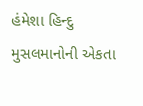હંમેશા હિન્દુ મુસલમાનોની એકતા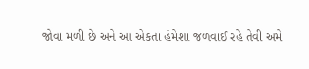જોવા મળી છે અને આ એકતા હંમેશા જળવાઈ રહે તેવી અમે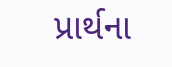પ્રાર્થના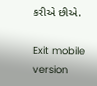કરીએ છીએ.

Exit mobile version